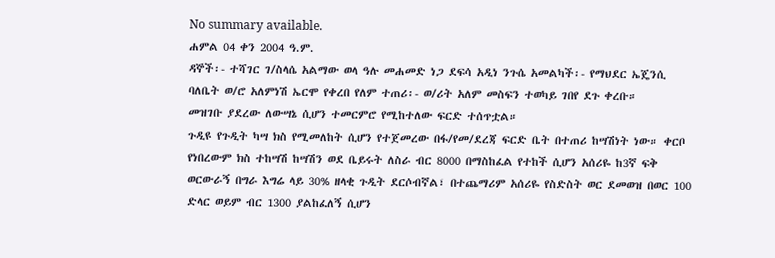No summary available.
ሐምል 04 ቀን 2004 ዓ.ም.
ዳኞች፡- ተሻገር ገ/ስላሴ አልማው ወላ ዓሉ መሐመድ ነጋ ደፍሳ አዲነ ንጉሴ አመልካች፡- የማህደር ኤጄንሲ ባለቤት ወ/ሮ አለምነሽ ኤርሞ የቀረበ የለም ተጠሪ፡- ወ/ሪት አለም መስፍን ተወካይ ገበየ ደጉ ቀረቡ።
መዝገቡ ያደረው ለውሣኔ ሲሆን ተመርምሮ የሚከተለው ፍርድ ተሰጥቷል።
ጉዲዩ የጉዲት ካሣ ክስ የሚመለከት ሲሆን የተጀመረው በፋ/የመ/ደረጃ ፍርድ ቤት በተጠሪ ከሣሽነት ነው። ቀርቦ የነበረውም ክስ ተከሣሽ ከሣሽን ወደ ቤይሩት ለስራ ብር 8000 በማስከፈል የተከች ሲሆን አሰሪዬ ከ3ኛ ፍቅ ወርውራኝ በግራ እግሬ ላይ 30% ዘላቂ ጉዲት ደርሶብኛል፣ በተጨማሪም አሰሪዬ የስድስት ወር ደመወዝ በወር 100 ድላር ወይም ብር 1300 ያልከፈለኝ ሲሆን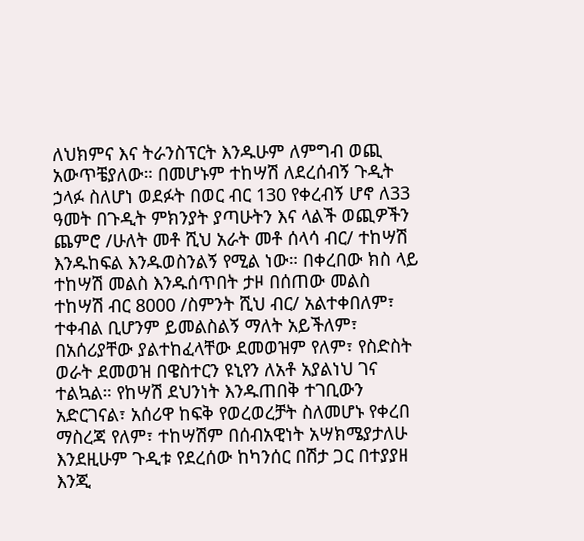ለህክምና እና ትራንስፕርት እንዱሁም ለምግብ ወጪ አውጥቼያለው። በመሆኑም ተከሣሽ ለደረሰብኝ ጉዲት ኃላፉ ስለሆነ ወደፉት በወር ብር 130 የቀረብኝ ሆኖ ለ33 ዓመት በጉዲት ምክንያት ያጣሁትን እና ላልች ወጪዎችን ጨምሮ /ሁለት መቶ ሺህ አራት መቶ ሰላሳ ብር/ ተከሣሽ እንዱከፍል እንዱወስንልኝ የሚል ነው። በቀረበው ክስ ላይ ተከሣሽ መልስ እንዱሰጥበት ታዞ በሰጠው መልስ ተከሣሽ ብር 8000 /ስምንት ሺህ ብር/ አልተቀበለም፣ ተቀብል ቢሆንም ይመልስልኝ ማለት አይችለም፣ በአሰሪያቸው ያልተከፈላቸው ደመወዝም የለም፣ የስድስት ወራት ደመወዝ በዌስተርን ዩኒየን ለአቶ አያልነህ ገና ተልኳል። የከሣሽ ደህንነት እንዱጠበቅ ተገቢውን አድርገናል፣ አሰሪዋ ከፍቅ የወረወረቻት ስለመሆኑ የቀረበ ማስረጃ የለም፣ ተከሣሽም በሰብአዊነት አሣክሜያታለሁ እንደዚሁም ጉዲቱ የደረሰው ከካንሰር በሽታ ጋር በተያያዘ እንጂ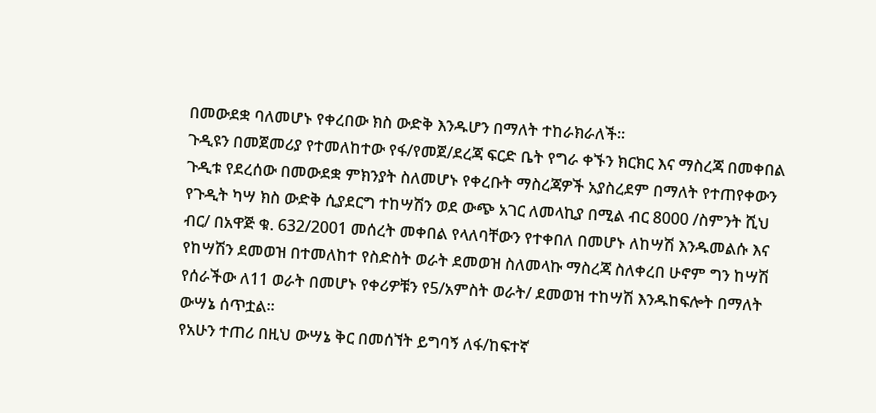በመውደቋ ባለመሆኑ የቀረበው ክስ ውድቅ እንዱሆን በማለት ተከራክራለች።
ጉዲዩን በመጀመሪያ የተመለከተው የፋ/የመጀ/ደረጃ ፍርድ ቤት የግራ ቀኙን ክርክር እና ማስረጃ በመቀበል ጉዲቱ የደረሰው በመውደቋ ምክንያት ስለመሆኑ የቀረቡት ማስረጃዎች አያስረደም በማለት የተጠየቀውን የጉዲት ካሣ ክስ ውድቅ ሲያደርግ ተከሣሽን ወደ ውጭ አገር ለመላኪያ በሚል ብር 8000 /ስምንት ሺህ ብር/ በአዋጅ ቁ. 632/2001 መሰረት መቀበል የላለባቸውን የተቀበለ በመሆኑ ለከሣሽ እንዱመልሱ እና የከሣሽን ደመወዝ በተመለከተ የስድስት ወራት ደመወዝ ስለመላኩ ማስረጃ ስለቀረበ ሁኖም ግን ከሣሽ የሰራችው ለ11 ወራት በመሆኑ የቀሪዎቹን የ5/አምስት ወራት/ ደመወዝ ተከሣሽ እንዱከፍሎት በማለት ውሣኔ ሰጥቷል።
የአሁን ተጠሪ በዚህ ውሣኔ ቅር በመሰኘት ይግባኝ ለፋ/ከፍተኛ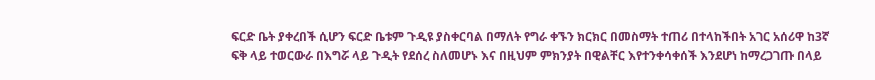ፍርድ ቤት ያቀረበች ሲሆን ፍርድ ቤቱም ጉዲዩ ያስቀርባል በማለት የግራ ቀኙን ክርክር በመስማት ተጠሪ በተላከችበት አገር አሰሪዋ ከ3ኛ ፍቅ ላይ ተወርውራ በእግሯ ላይ ጉዲት የደሰረ ስለመሆኑ እና በዚህም ምክንያት በዊልቸር እየተንቀሳቀሰች እንደሆነ ከማረጋገጡ በላይ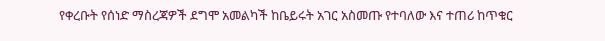የቀረቡት የሰነድ ማስረጃዎች ደግሞ አመልካች ከቤይሩት አገር አስመጡ የተባለው እና ተጠሪ ከጥቁር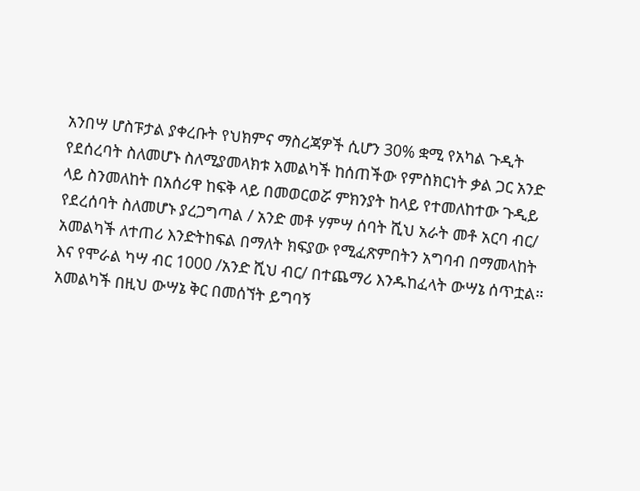አንበሣ ሆስፑታል ያቀረቡት የህክምና ማስረጃዎች ሲሆን 30% ቋሚ የአካል ጉዲት የደሰረባት ስለመሆኑ ስለሚያመላክቱ አመልካች ከሰጠችው የምስክርነት ቃል ጋር አንድ ላይ ስንመለከት በአሰሪዋ ከፍቅ ላይ በመወርወሯ ምክንያት ከላይ የተመለከተው ጉዲይ የደረሰባት ስለመሆኑ ያረጋግጣል / አንድ መቶ ሃምሣ ሰባት ሺህ አራት መቶ አርባ ብር/ አመልካች ለተጠሪ እንድትከፍል በማለት ክፍያው የሚፈጽምበትን አግባብ በማመላከት እና የሞራል ካሣ ብር 1000 /አንድ ሺህ ብር/ በተጨማሪ እንዱከፈላት ውሣኔ ሰጥቷል። አመልካች በዚህ ውሣኔ ቅር በመሰኘት ይግባኝ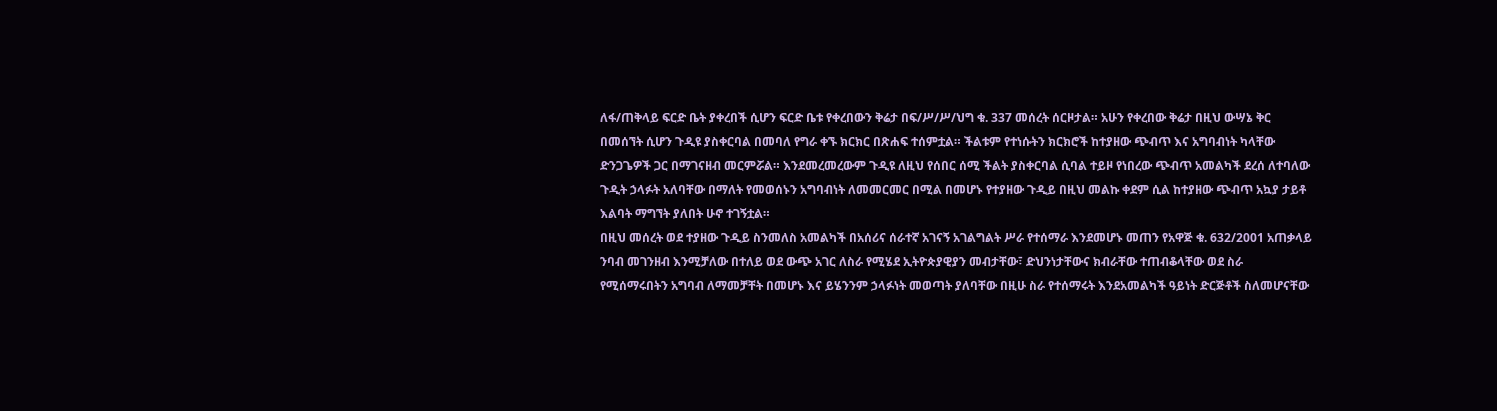ለፋ/ጠቅላይ ፍርድ ቤት ያቀረበች ሲሆን ፍርድ ቤቱ የቀረበውን ቅሬታ በፍ/ሥ/ሥ/ህግ ቁ. 337 መሰረት ሰርዞታል። አሁን የቀረበው ቅሬታ በዚህ ውሣኔ ቅር በመሰኘት ሲሆን ጉዲዩ ያስቀርባል በመባለ የግራ ቀኙ ክርክር በጽሐፍ ተሰምቷል። ችልቱም የተነሱትን ክርክሮች ከተያዘው ጭብጥ እና አግባብነት ካላቸው ድንጋጌዎች ጋር በማገናዘብ መርምሯል። እንደመረመረውም ጉዲዩ ለዚህ የሰበር ሰሚ ችልት ያስቀርባል ሲባል ተይዞ የነበረው ጭብጥ አመልካች ደረሰ ለተባለው ጉዲት ኃላፉት አለባቸው በማለት የመወሰኑን አግባብነት ለመመርመር በሚል በመሆኑ የተያዘው ጉዲይ በዚህ መልኩ ቀደም ሲል ከተያዘው ጭብጥ አኳያ ታይቶ እልባት ማግኘት ያለበት ሁኖ ተገኝቷል።
በዚህ መሰረት ወደ ተያዘው ጉዲይ ስንመለስ አመልካች በአሰሪና ሰራተኛ አገናኝ አገልግልት ሥራ የተሰማራ እንደመሆኑ መጠን የአዋጅ ቁ. 632/2001 አጠቃላይ ንባብ መገንዘብ እንሚቻለው በተለይ ወደ ውጭ አገር ለስራ የሚሄደ ኢትዮጵያዊያን መብታቸው፣ ድህንነታቸውና ክብራቸው ተጠብቆላቸው ወደ ስራ የሚሰማሩበትን አግባብ ለማመቻቸት በመሆኑ እና ይሄንንም ኃላፉነት መወጣት ያለባቸው በዚሁ ስራ የተሰማሩት እንደአመልካች ዓይነት ድርጅቶች ስለመሆናቸው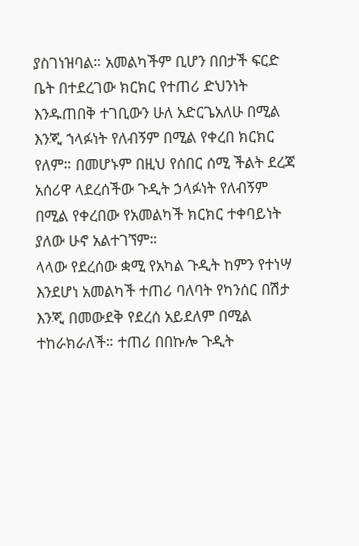ያስገነዝባል። አመልካችም ቢሆን በበታች ፍርድ ቤት በተደረገው ክርክር የተጠሪ ድህንነት እንዱጠበቅ ተገቢውን ሁለ አድርጌአለሁ በሚል እንጂ ኀላፉነት የለብኝም በሚል የቀረበ ክርክር የለም። በመሆኑም በዚህ የሰበር ሰሚ ችልት ደረጃ አሰሪዋ ላደረሰችው ጉዲት ኃላፉነት የለብኝም በሚል የቀረበው የአመልካች ክርክር ተቀባይነት ያለው ሁኖ አልተገኘም።
ላላው የደረሰው ቋሚ የአካል ጉዲት ከምን የተነሣ እንደሆነ አመልካች ተጠሪ ባለባት የካንሰር በሽታ እንጂ በመውደቅ የደረሰ አይደለም በሚል ተከራክራለች። ተጠሪ በበኩሎ ጉዲት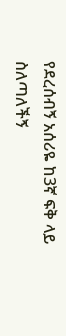የደረሰብኝ አሰሪዬ ከ3ኛ ፍቅ ላይ ስለጣለችኝ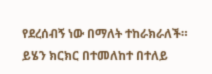የደረሰብኝ ነው በማለት ተከራክራለች። ይሄን ክርክር በተመለከተ በተለይ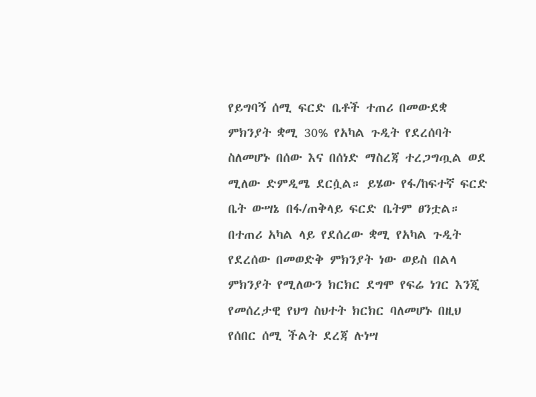የይግባኝ ሰሚ ፍርድ ቤቶች ተጠሪ በመውደቋ ምክንያት ቋሚ 30% የአካል ጉዲት የደረሰባት ስለመሆኑ በሰው እና በሰነድ ማስረጃ ተረጋግጧል ወደ ሚለው ድምዲሜ ደርሷል። ይሄው የፋ/ከፍተኛ ፍርድ ቤት ውሣኔ በፋ/ጠቅላይ ፍርድ ቤትም ፀንቷል። በተጠሪ አካል ላይ የደሰረው ቋሚ የአካል ጉዲት የደረሰው በመወድቅ ምክንያት ነው ወይስ በልላ ምክንያት የሚለውን ክርክር ደግሞ የፍሬ ነገር እንጂ የመሰረታዊ የህግ ስህተት ክርክር ባለመሆኑ በዚህ የሰበር ሰሚ ችልት ደረጃ ሉነሣ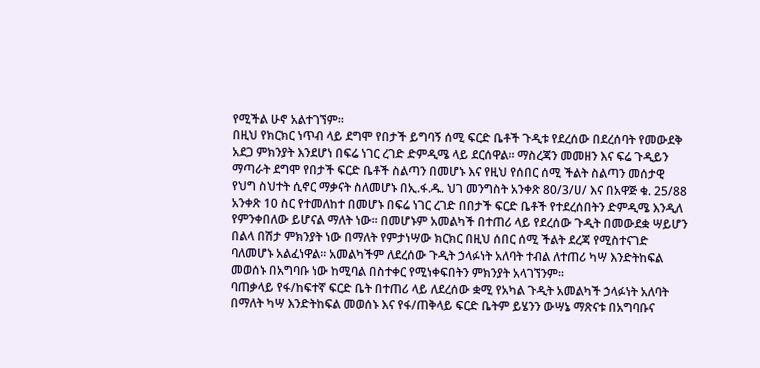የሚችል ሁኖ አልተገኘም።
በዚህ የክርክር ነጥብ ላይ ደግሞ የበታች ይግባኝ ሰሚ ፍርድ ቤቶች ጉዲቱ የደረሰው በደረሰባት የመውደቅ አደጋ ምክንያት እንደሆነ በፍሬ ነገር ረገድ ድምዲሜ ላይ ደርሰዋል። ማስረጃን መመዘን እና ፍሬ ጉዲይን ማጣራት ደግሞ የበታች ፍርድ ቤቶች ስልጣን በመሆኑ እና የዚህ የሰበር ሰሚ ችልት ስልጣን መሰታዊ የህግ ስህተት ሲኖር ማቃናት ስለመሆኑ በኢ.ፋ.ዱ. ህገ መንግስት አንቀጽ 80/3/ሀ/ እና በአዋጅ ቁ. 25/88 አንቀጽ 10 ስር የተመለከተ በመሆኑ በፍሬ ነገር ረገድ በበታች ፍርድ ቤቶች የተደረሰበትን ድምዲሜ እንዲለ የምንቀበለው ይሆናል ማለት ነው። በመሆኑም አመልካች በተጠሪ ላይ የደረሰው ጉዲት በመውደቋ ሣይሆን በልላ በሽታ ምክንያት ነው በማለት የምታነሣው ክርክር በዚህ ሰበር ሰሚ ችልት ደረጃ የሚስተናገድ ባለመሆኑ አልፈነዋል። አመልካችም ለደረሰው ጉዲት ኃላፉነት አለባት ተብል ለተጠሪ ካሣ እንድትከፍል መወሰኑ በአግባቡ ነው ከሚባል በስተቀር የሚነቀፍበትን ምክንያት አላገኘንም።
ባጠቃላይ የፋ/ከፍተኛ ፍርድ ቤት በተጠሪ ላይ ለደረሰው ቋሚ የአካል ጉዲት አመልካች ኃላፉነት አለባት በማለት ካሣ እንድትከፍል መወሰኑ እና የፋ/ጠቅላይ ፍርድ ቤትም ይሄንን ውሣኔ ማጽናቱ በአግባቡና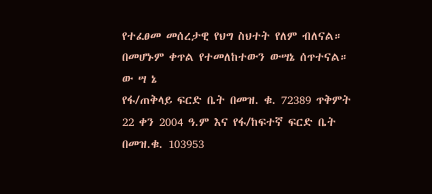የተፈፀመ መሰረታዊ የህግ ስህተት የለም ብለናል። በመሆኑም ቀጥል የተመለከተውን ውሣኔ ሰጥተናል።
ው ሣ ኔ
የፋ/ጠቅላይ ፍርድ ቤት በመዝ. ቁ. 72389 ጥቅምት 22 ቀን 2004 ዓ.ም እና የፋ/ከፍተኛ ፍርድ ቤት በመዝ.ቁ. 103953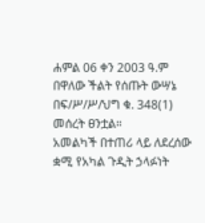ሐምል 06 ቀን 2003 ዓ.ም በዋለው ችልት የሰጡት ውሣኔ በፍ/ሥ/ሥ/ህግ ቁ. 348(1) መሰረት ፀንቷል።
አመልካች በተጠሪ ላይ ለደረሰው ቋሚ የአካል ጉዲት ኃላፉነት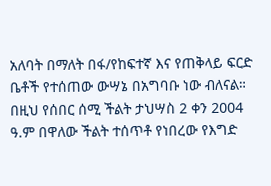አለባት በማለት በፋ/የከፍተኛ እና የጠቅላይ ፍርድ ቤቶች የተሰጠው ውሣኔ በአግባቡ ነው ብለናል።
በዚህ የሰበር ሰሚ ችልት ታህሣስ 2 ቀን 2004 ዓ.ም በዋለው ችልት ተሰጥቶ የነበረው የእግድ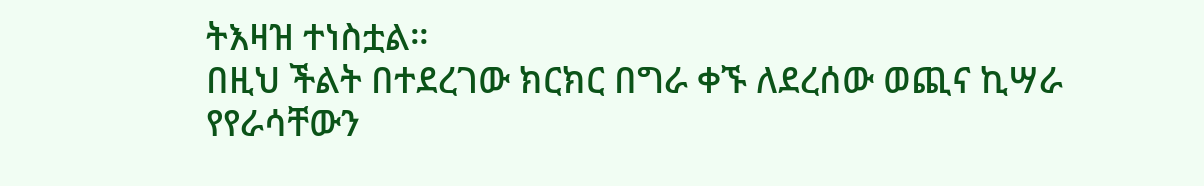ትእዛዝ ተነስቷል።
በዚህ ችልት በተደረገው ክርክር በግራ ቀኙ ለደረሰው ወጪና ኪሣራ የየራሳቸውን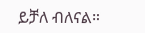ይቻለ ብለናል።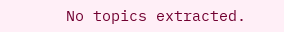No topics extracted.